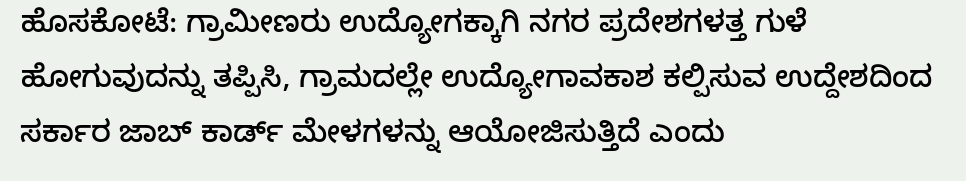ಹೊಸಕೋಟೆ: ಗ್ರಾಮೀಣರು ಉದ್ಯೋಗಕ್ಕಾಗಿ ನಗರ ಪ್ರದೇಶಗಳತ್ತ ಗುಳೆ ಹೋಗುವುದನ್ನು ತಪ್ಪಿಸಿ, ಗ್ರಾಮದಲ್ಲೇ ಉದ್ಯೋಗಾವಕಾಶ ಕಲ್ಪಿಸುವ ಉದ್ದೇಶದಿಂದ ಸರ್ಕಾರ ಜಾಬ್‌ ಕಾರ್ಡ್ ಮೇಳಗಳನ್ನು ಆಯೋಜಿಸುತ್ತಿದೆ ಎಂದು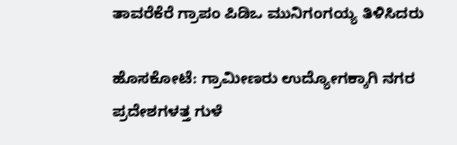ತಾವರೆಕೆರೆ ಗ್ರಾಪಂ ಪಿಡಿಒ ಮುನಿಗಂಗಯ್ಯ ತಿಳಿಸಿದರು

ಹೊಸಕೋಟೆ: ಗ್ರಾಮೀಣರು ಉದ್ಯೋಗಕ್ಕಾಗಿ ನಗರ ಪ್ರದೇಶಗಳತ್ತ ಗುಳೆ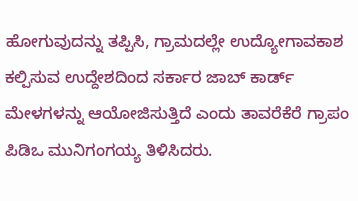ಹೋಗುವುದನ್ನು ತಪ್ಪಿಸಿ, ಗ್ರಾಮದಲ್ಲೇ ಉದ್ಯೋಗಾವಕಾಶ ಕಲ್ಪಿಸುವ ಉದ್ದೇಶದಿಂದ ಸರ್ಕಾರ ಜಾಬ್‌ ಕಾರ್ಡ್ ಮೇಳಗಳನ್ನು ಆಯೋಜಿಸುತ್ತಿದೆ ಎಂದು ತಾವರೆಕೆರೆ ಗ್ರಾಪಂ ಪಿಡಿಒ ಮುನಿಗಂಗಯ್ಯ ತಿಳಿಸಿದರು.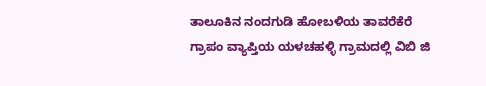ತಾಲೂಕಿನ ನಂದಗುಡಿ ಹೋಬಳಿಯ ತಾವರೆಕೆರೆ ಗ್ರಾಪಂ ವ್ಯಾಪ್ತಿಯ ಯಳಚಹಳ್ಳಿ ಗ್ರಾಮದಲ್ಲಿ ವಿಬಿ ಜಿ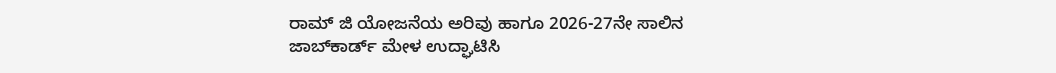ರಾಮ್ ಜಿ ಯೋಜನೆಯ ಅರಿವು ಹಾಗೂ 2026-27ನೇ ಸಾಲಿನ ಜಾಬ್‌ಕಾರ್ಡ್ ಮೇಳ ಉದ್ಘಾಟಿಸಿ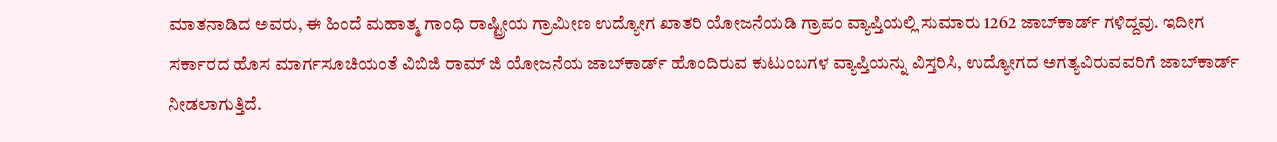ಮಾತನಾಡಿದ ಅವರು, ಈ ಹಿಂದೆ ಮಹಾತ್ಮ ಗಾಂಧಿ ರಾಷ್ಟ್ರೀಯ ಗ್ರಾಮೀಣ ಉದ್ಯೋಗ ಖಾತರಿ ಯೋಜನೆಯಡಿ ಗ್ರಾಪಂ ವ್ಯಾಪ್ತಿಯಲ್ಲಿ ಸುಮಾರು 1262 ಜಾಬ್‌ಕಾರ್ಡ್‌ ಗಳಿದ್ದವು. ಇದೀಗ ಸರ್ಕಾರದ ಹೊಸ ಮಾರ್ಗಸೂಚಿಯಂತೆ ವಿಬಿಜಿ ರಾಮ್ ಜಿ ಯೋಜನೆಯ ಜಾಬ್‌ಕಾರ್ಡ್ ಹೊಂದಿರುವ ಕುಟುಂಬಗಳ ವ್ಯಾಪ್ತಿಯನ್ನು ವಿಸ್ತರಿಸಿ, ಉದ್ಯೋಗದ ಅಗತ್ಯವಿರುವವರಿಗೆ ಜಾಬ್‌ಕಾರ್ಡ್ ನೀಡಲಾಗುತ್ತಿದೆ.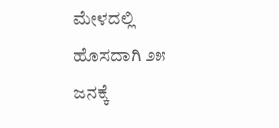ಮೇಳದಲ್ಲಿ ಹೊಸದಾಗಿ ೨೫ ಜನಕ್ಕೆ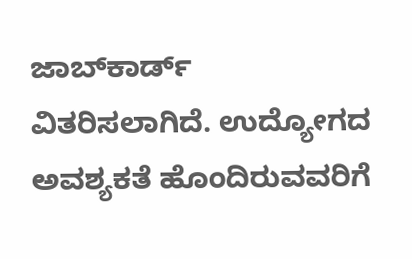ಜಾಬ್‌ಕಾರ್ಡ್ ವಿತರಿಸಲಾಗಿದೆ. ಉದ್ಯೋಗದ ಅವಶ್ಯಕತೆ ಹೊಂದಿರುವವರಿಗೆ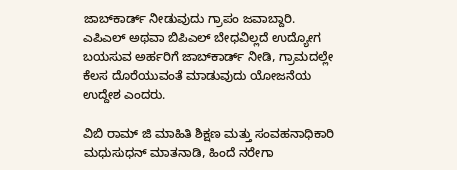ಜಾಬ್‌ಕಾರ್ಡ್ ನೀಡುವುದು ಗ್ರಾಪಂ ಜವಾಬ್ದಾರಿ. ಎಪಿಎಲ್ ಅಥವಾ ಬಿಪಿಎಲ್ ಬೇಧವಿಲ್ಲದೆ ಉದ್ಯೋಗ ಬಯಸುವ ಅರ್ಹರಿಗೆ ಜಾಬ್‌ಕಾರ್ಡ್ ನೀಡಿ, ಗ್ರಾಮದಲ್ಲೇ ಕೆಲಸ ದೊರೆಯುವಂತೆ ಮಾಡುವುದು ಯೋಜನೆಯ ಉದ್ದೇಶ ಎಂದರು.

ವಿಬಿ ರಾಮ್ ಜಿ ಮಾಹಿತಿ ಶಿಕ್ಷಣ ಮತ್ತು ಸಂವಹನಾಧಿಕಾರಿ ಮಧುಸುಧನ್ ಮಾತನಾಡಿ, ಹಿಂದೆ ನರೇಗಾ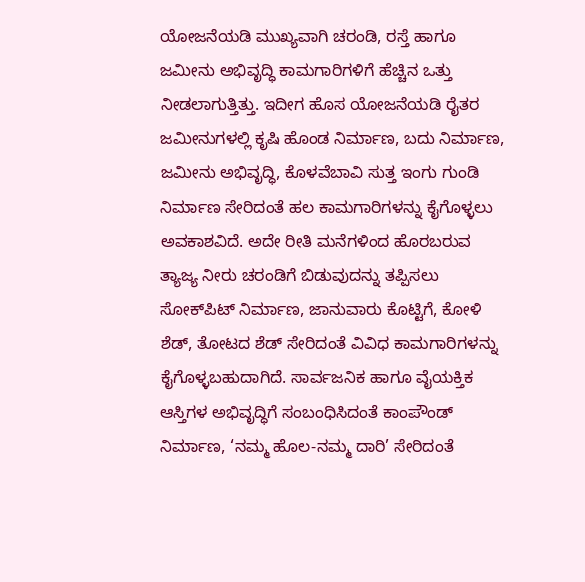ಯೋಜನೆಯಡಿ ಮುಖ್ಯವಾಗಿ ಚರಂಡಿ, ರಸ್ತೆ ಹಾಗೂ ಜಮೀನು ಅಭಿವೃದ್ಧಿ ಕಾಮಗಾರಿಗಳಿಗೆ ಹೆಚ್ಚಿನ ಒತ್ತು ನೀಡಲಾಗುತ್ತಿತ್ತು. ಇದೀಗ ಹೊಸ ಯೋಜನೆಯಡಿ ರೈತರ ಜಮೀನುಗಳಲ್ಲಿ ಕೃಷಿ ಹೊಂಡ ನಿರ್ಮಾಣ, ಬದು ನಿರ್ಮಾಣ, ಜಮೀನು ಅಭಿವೃದ್ಧಿ, ಕೊಳವೆಬಾವಿ ಸುತ್ತ ಇಂಗು ಗುಂಡಿ ನಿರ್ಮಾಣ ಸೇರಿದಂತೆ ಹಲ ಕಾಮಗಾರಿಗಳನ್ನು ಕೈಗೊಳ್ಳಲು ಅವಕಾಶವಿದೆ. ಅದೇ ರೀತಿ ಮನೆಗಳಿಂದ ಹೊರಬರುವ ತ್ಯಾಜ್ಯ ನೀರು ಚರಂಡಿಗೆ ಬಿಡುವುದನ್ನು ತಪ್ಪಿಸಲು ಸೋಕ್‌ಪಿಟ್ ನಿರ್ಮಾಣ, ಜಾನುವಾರು ಕೊಟ್ಟಿಗೆ, ಕೋಳಿ ಶೆಡ್, ತೋಟದ ಶೆಡ್ ಸೇರಿದಂತೆ ವಿವಿಧ ಕಾಮಗಾರಿಗಳನ್ನು ಕೈಗೊಳ್ಳಬಹುದಾಗಿದೆ. ಸಾರ್ವಜನಿಕ ಹಾಗೂ ವೈಯಕ್ತಿಕ ಆಸ್ತಿಗಳ ಅಭಿವೃದ್ಧಿಗೆ ಸಂಬಂಧಿಸಿದಂತೆ ಕಾಂಪೌಂಡ್ ನಿರ್ಮಾಣ, ‘ನಮ್ಮ ಹೊಲ-ನಮ್ಮ ದಾರಿ’ ಸೇರಿದಂತೆ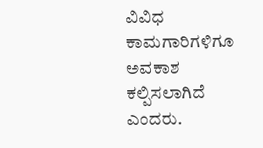ವಿವಿಧ ಕಾಮಗಾರಿಗಳಿಗೂ ಅವಕಾಶ ಕಲ್ಪಿಸಲಾಗಿದೆ ಎಂದರು.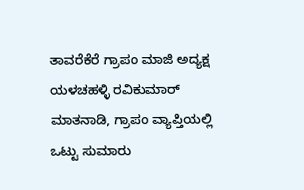ತಾವರೆಕೆರೆ ಗ್ರಾಪಂ ಮಾಜಿ ಅದ್ಯಕ್ಷ ಯಳಚಹಳ್ಳಿ ರವಿಕುಮಾರ್ ಮಾತನಾಡಿ, ಗ್ರಾಪಂ ವ್ಯಾಪ್ತಿಯಲ್ಲಿ ಒಟ್ಟು ಸುಮಾರು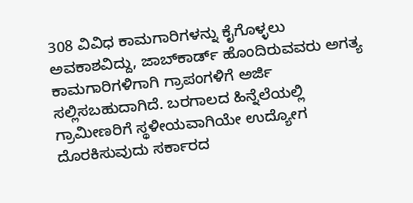308 ವಿವಿಧ ಕಾಮಗಾರಿಗಳನ್ನು ಕೈಗೊಳ್ಳಲು ಅವಕಾಶವಿದ್ದು, ಜಾಬ್‌ಕಾರ್ಡ್ ಹೊಂದಿರುವವರು ಅಗತ್ಯ ಕಾಮಗಾರಿಗಳಿಗಾಗಿ ಗ್ರಾಪಂಗಳಿಗೆ ಅರ್ಜಿ ಸಲ್ಲಿಸಬಹುದಾಗಿದೆ. ಬರಗಾಲದ ಹಿನ್ನೆಲೆಯಲ್ಲಿ ಗ್ರಾಮೀಣರಿಗೆ ಸ್ಥಳೀಯವಾಗಿಯೇ ಉದ್ಯೋಗ ದೊರಕಿಸುವುದು ಸರ್ಕಾರದ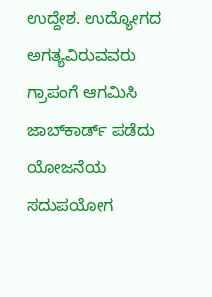ಉದ್ದೇಶ. ಉದ್ಯೋಗದ ಅಗತ್ಯವಿರುವವರು ಗ್ರಾಪಂಗೆ ಆಗಮಿಸಿ ಜಾಬ್‌ಕಾರ್ಡ್ ಪಡೆದು ಯೋಜನೆಯ ಸದುಪಯೋಗ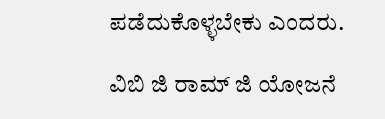ಪಡೆದುಕೊಳ್ಳಬೇಕು ಎಂದರು.

ವಿಬಿ ಜಿ ರಾಮ್ ಜಿ ಯೋಜನೆ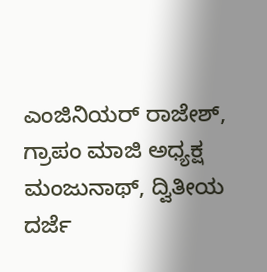ಎಂಜಿನಿಯರ್ ರಾಜೇಶ್, ಗ್ರಾಪಂ ಮಾಜಿ ಅಧ್ಯಕ್ಷ ಮಂಜುನಾಥ್, ದ್ವಿತೀಯ ದರ್ಜೆ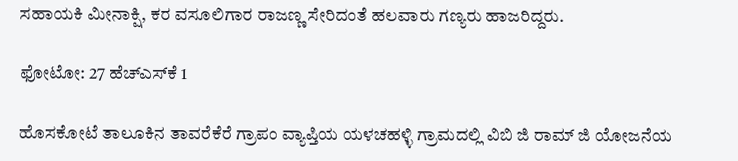ಸಹಾಯಕಿ ಮೀನಾಕ್ಷಿ, ಕರ ವಸೂಲಿಗಾರ ರಾಜಣ್ಣ ಸೇರಿದಂತೆ ಹಲವಾರು ಗಣ್ಯರು ಹಾಜರಿದ್ದರು.

ಫೋಟೋ: 27 ಹೆಚ್‌ಎಸ್‌ಕೆ 1

ಹೊಸಕೋಟೆ ತಾಲೂಕಿನ ತಾವರೆಕೆರೆ ಗ್ರಾಪಂ ವ್ಯಾಪ್ತಿಯ ಯಳಚಹಳ್ಳಿ ಗ್ರಾಮದಲ್ಲಿ ವಿಬಿ ಜಿ ರಾಮ್ ಜಿ ಯೋಜನೆಯ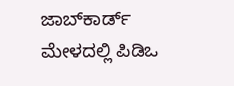ಜಾಬ್‌ಕಾರ್ಡ್ ಮೇಳದಲ್ಲಿ ಪಿಡಿಒ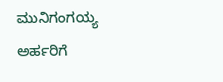ಮುನಿಗಂಗಯ್ಯ ಅರ್ಹರಿಗೆ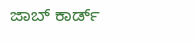ಜಾಬ್‌ ಕಾರ್ಡ್‌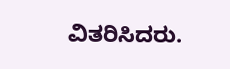ವಿತರಿಸಿದರು.